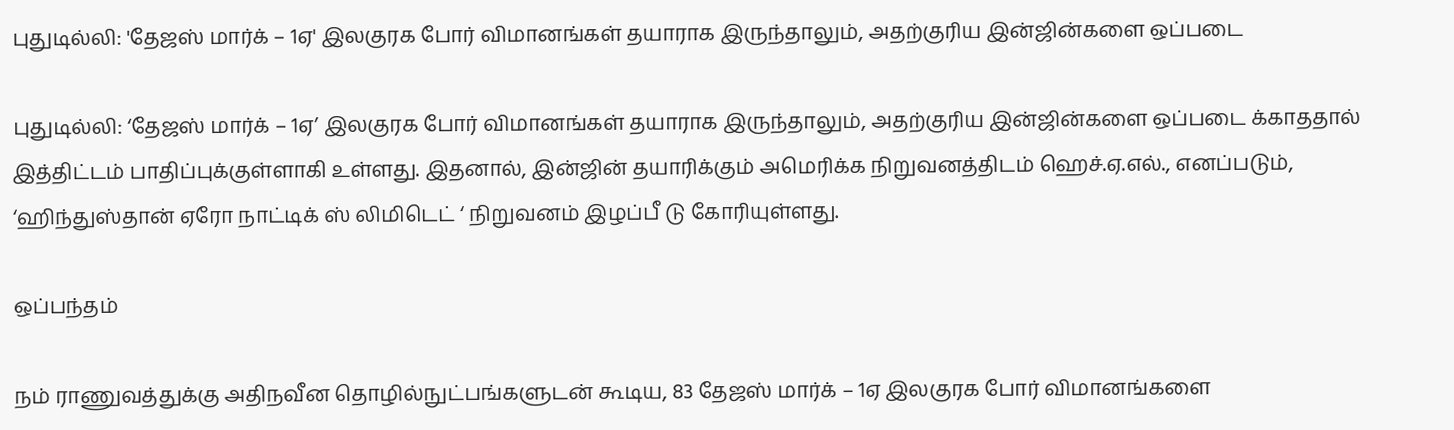புதுடில்லி: 'தேஜஸ் மார்க் – 1ஏ' இலகுரக போர் விமானங்கள் தயாராக இருந்தாலும், அதற்குரிய இன்ஜின்களை ஒப்படை

புதுடில்லி: ‘தேஜஸ் மார்க் – 1ஏ’ இலகுரக போர் விமானங்கள் தயாராக இருந்தாலும், அதற்குரிய இன்ஜின்களை ஒப்படை க்காததால் இத்திட்டம் பாதிப்புக்குள்ளாகி உள்ளது. இதனால், இன்ஜின் தயாரிக்கும் அமெரிக்க நிறுவனத்திடம் ஹெச்.ஏ.எல்., எனப்படும், ‘ஹிந்துஸ்தான் ஏரோ நாட்டிக் ஸ் லிமிடெட் ‘ நிறுவனம் இழப்பீ டு கோரியுள்ளது.

ஒப்பந்தம்

நம் ராணுவத்துக்கு அதிநவீன தொழில்நுட்பங்களுடன் கூடிய, 83 தேஜஸ் மார்க் – 1ஏ இலகுரக போர் விமானங்களை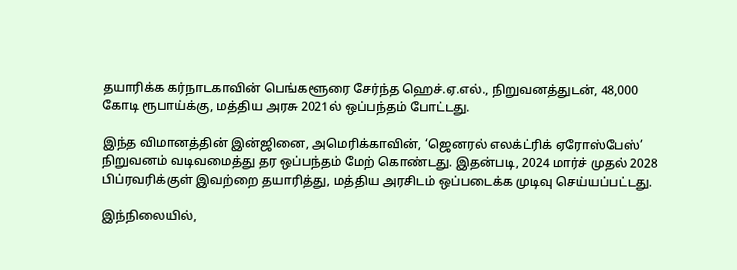தயாரிக்க கர்நாடகாவின் பெங்களூரை சேர்ந்த ஹெச்.ஏ.எல்., நிறுவனத்துடன், 48,000 கோடி ரூபாய்க்கு, மத்திய அரசு 2021ல் ஒப்பந்தம் போட்டது.

இந்த விமானத்தின் இன்ஜினை, அமெரிக்காவின், ‘ஜெனரல் எலக்ட்ரிக் ஏரோஸ்பேஸ்’ நிறுவனம் வடிவமைத்து தர ஒப்பந்தம் மேற் கொண்டது. இதன்படி, 2024 மார்ச் முதல் 2028 பிப்ரவரிக்குள் இவற்றை தயாரித்து, மத்திய அரசிடம் ஒப்படைக்க முடிவு செய்யப்பட்டது.

இந்நிலையில்,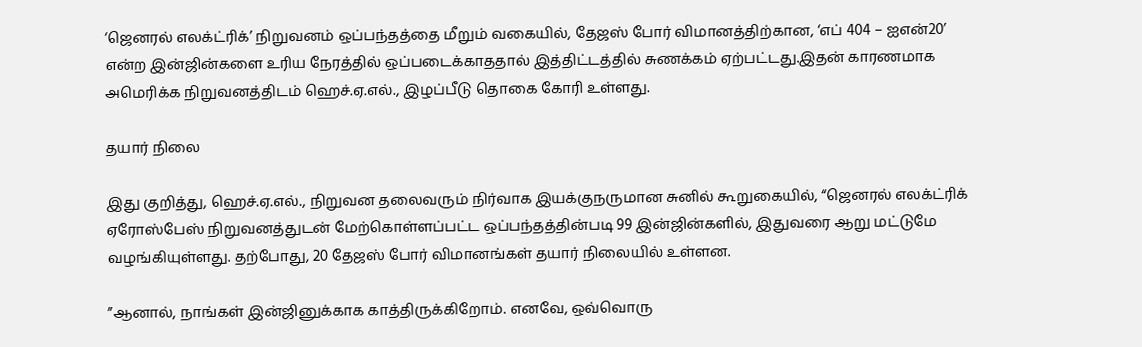‘ஜெனரல் எலக்ட்ரிக்’ நிறுவனம் ஒப்பந்தத்தை மீறும் வகையில், தேஜஸ் போர் விமானத்திற்கான, ‘எப் 404 – ஐஎன்20’ என்ற இன்ஜின்களை உரிய நேரத்தில் ஒப்படைக்காததால் இத்திட்டத்தில் சுணக்கம் ஏற்பட்டது.இதன் காரணமாக அமெரிக்க நிறுவனத்திடம் ஹெச்.ஏ.எல்., இழப்பீடு தொகை கோரி உள்ளது.

தயார் நிலை

இது குறித்து, ஹெச்.ஏ.எல்., நிறுவன தலைவரும் நிர்வாக இயக்குநருமான சுனில் கூறுகையில், “ஜெனரல் எலக்ட்ரிக் ஏரோஸ்பேஸ் நிறுவனத்துடன் மேற்கொள்ளப்பட்ட ஒப்பந்தத்தின்படி 99 இன்ஜின்களில், இதுவரை ஆறு மட்டுமே வழங்கியுள்ளது. தற்போது, 20 தேஜஸ் போர் விமானங்கள் தயார் நிலையில் உள்ளன.

”ஆனால், நாங்கள் இன்ஜினுக்காக காத்திருக்கிறோம். எனவே, ஒவ்வொரு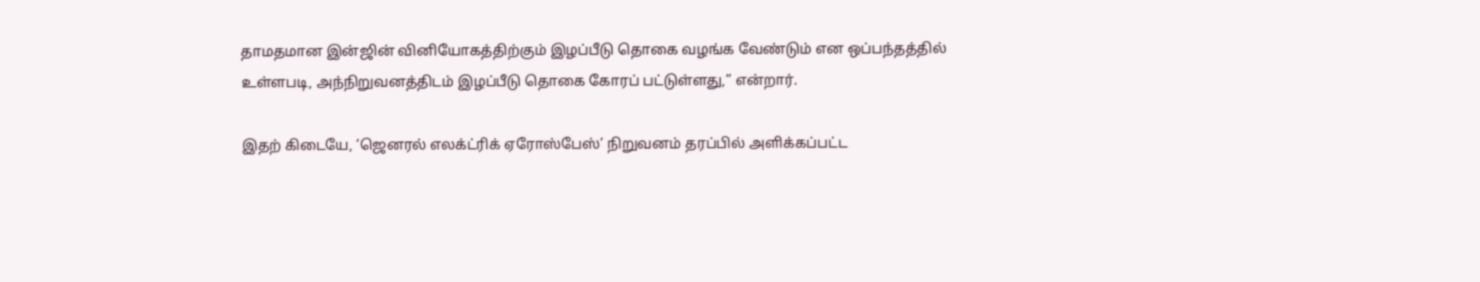தாமதமான இன்ஜின் வினியோகத்திற்கும் இழப்பீடு தொகை வழங்க வேண்டும் என ஒப்பந்தத்தில் உள்ளபடி, அந்நிறுவனத்திடம் இழப்பீடு தொகை கோரப் பட்டுள்ளது,” என்றார்.

இதற் கிடையே, ‘ஜெனரல் எலக்ட்ரிக் ஏரோஸ்பேஸ்’ நிறுவனம் தரப்பில் அளிக்கப்பட்ட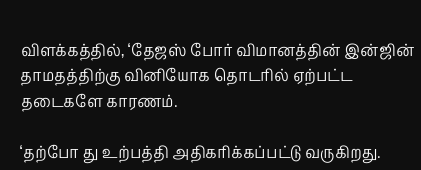விளக்கத்தில், ‘தேஜஸ் போர் விமானத்தின் இன்ஜின் தாமதத்திற்கு வினியோக தொடரில் ஏற்பட்ட தடைகளே காரணம்.

‘தற்போ து உற்பத்தி அதிகரிக்கப்பட்டு வருகிறது.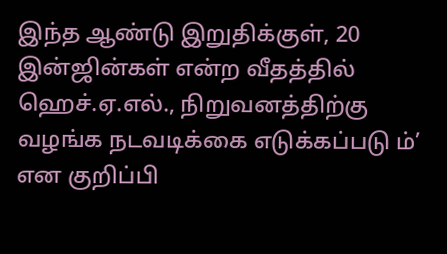இந்த ஆண்டு இறுதிக்குள், 20 இன்ஜின்கள் என்ற வீதத்தில் ஹெச்.ஏ.எல்., நிறுவனத்திற்கு வழங்க நடவடிக்கை எடுக்கப்படு ம்’ என குறிப்பி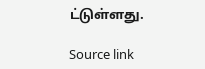ட்டுள்ளது.

Source link